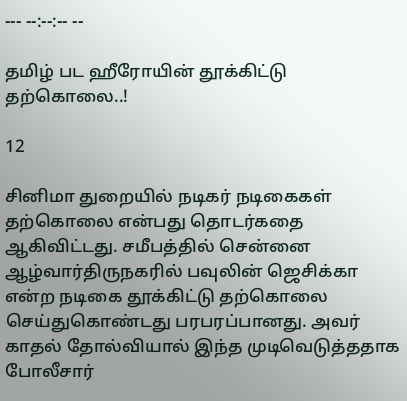--- --:--:-- --

தமிழ் பட ஹீரோயின் தூக்கிட்டு தற்கொலை..!

12

சினிமா துறையில் நடிகர் நடிகைகள் தற்கொலை என்பது தொடர்கதை ஆகிவிட்டது. சமீபத்தில் சென்னை ஆழ்வார்திருநகரில் பவுலின் ஜெசிக்கா என்ற நடிகை தூக்கிட்டு தற்கொலை செய்துகொண்டது பரபரப்பானது. அவர் காதல் தோல்வியால் இந்த முடிவெடுத்ததாக போலீசார்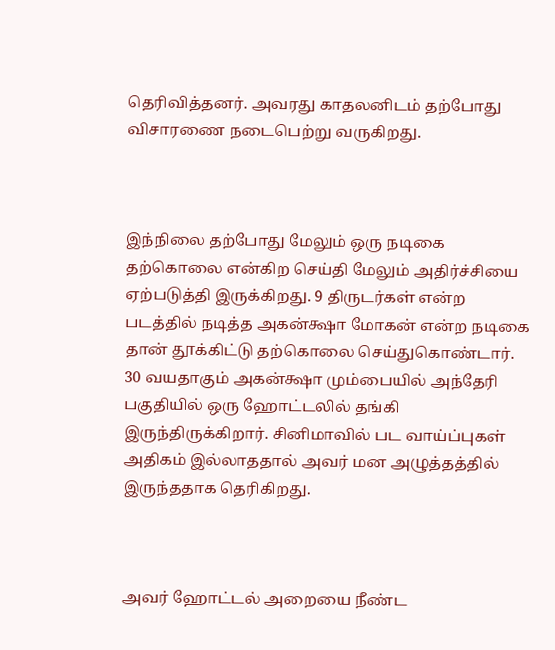தெரிவித்தனர். அவரது காதலனிடம் தற்போது விசாரணை நடைபெற்று வருகிறது.



இந்நிலை தற்போது மேலும் ஒரு நடிகை தற்கொலை என்கிற செய்தி மேலும் அதிர்ச்சியை ஏற்படுத்தி இருக்கிறது. 9 திருடர்கள் என்ற படத்தில் நடித்த அகன்க்ஷா மோகன் என்ற நடிகை தான் தூக்கிட்டு தற்கொலை செய்துகொண்டார். 30 வயதாகும் அகன்க்ஷா மும்பையில் அந்தேரி பகுதியில் ஒரு ஹோட்டலில் தங்கி இருந்திருக்கிறார். சினிமாவில் பட வாய்ப்புகள் அதிகம் இல்லாததால் அவர் மன அழுத்தத்தில் இருந்ததாக தெரிகிறது.



அவர் ஹோட்டல் அறையை நீண்ட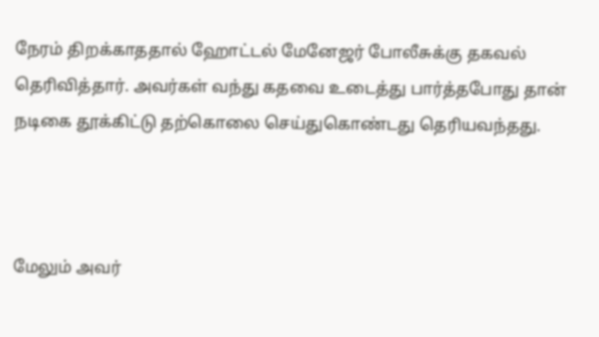நேரம் திறக்காததால் ஹோட்டல் மேனேஜர் போலீசுக்கு தகவல் தெரிவித்தார். அவர்கள் வந்து கதவை உடைத்து பார்த்தபோது தான் நடிகை தூக்கிட்டு தற்கொலை செய்துகொண்டது தெரியவந்தது.



மேலும் அவர்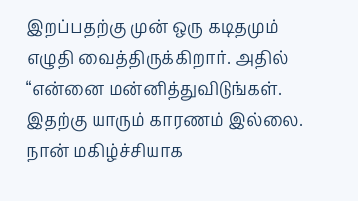இறப்பதற்கு முன் ஒரு கடிதமும் எழுதி வைத்திருக்கிறார். அதில் “என்னை மன்னித்துவிடுங்கள். இதற்கு யாரும் காரணம் இல்லை. நான் மகிழ்ச்சியாக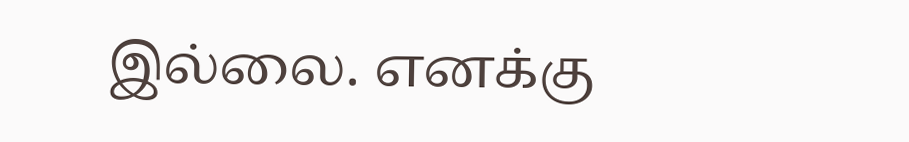இல்லை. எனக்கு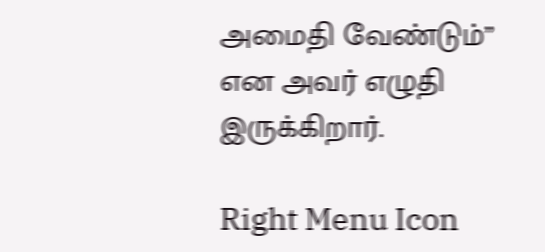அமைதி வேண்டும்” என அவர் எழுதி இருக்கிறார்.

Right Menu Icon